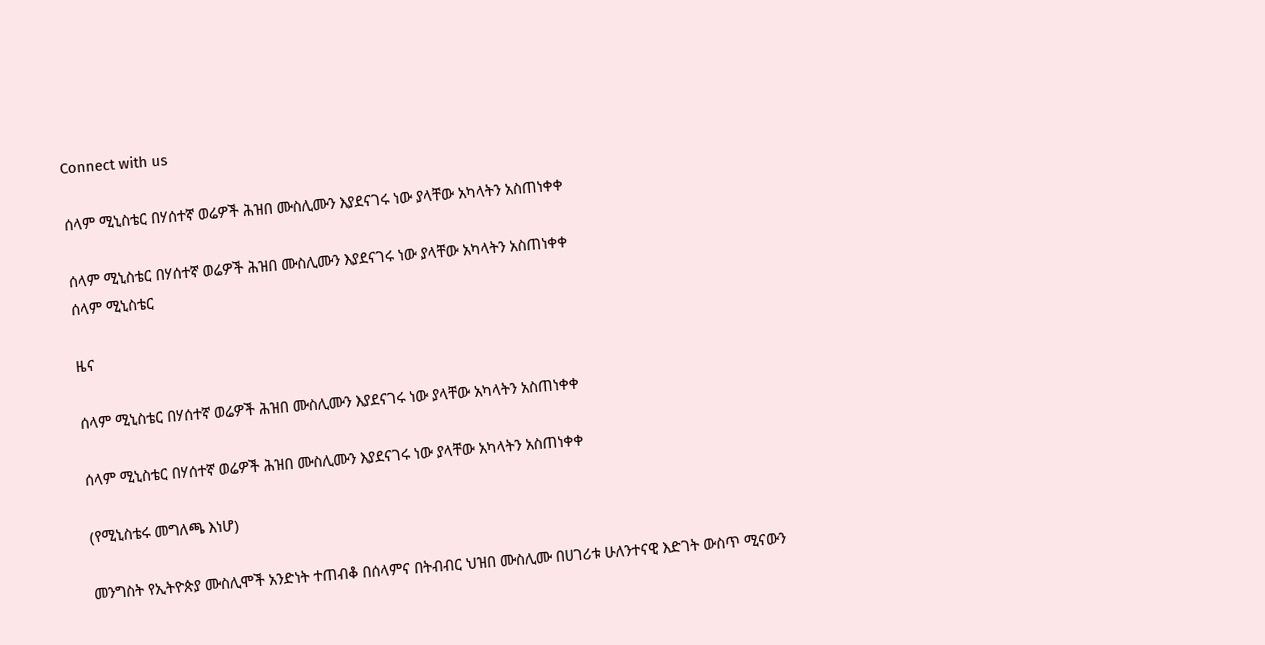Connect with us

ሰላም ሚኒስቴር በሃሰተኛ ወሬዎች ሕዝበ ሙስሊሙን እያደናገሩ ነው ያላቸው አካላትን አስጠነቀቀ

ሰላም ሚኒስቴር በሃሰተኛ ወሬዎች ሕዝበ ሙስሊሙን እያደናገሩ ነው ያላቸው አካላትን አስጠነቀቀ
ሰላም ሚኒስቴር

ዜና

ሰላም ሚኒስቴር በሃሰተኛ ወሬዎች ሕዝበ ሙስሊሙን እያደናገሩ ነው ያላቸው አካላትን አስጠነቀቀ

ሰላም ሚኒስቴር በሃሰተኛ ወሬዎች ሕዝበ ሙስሊሙን እያደናገሩ ነው ያላቸው አካላትን አስጠነቀቀ

(የሚኒስቴሩ መግለጫ እነሆ)

መንግስት የኢትዮጵያ ሙስሊሞች አንድነት ተጠብቆ በሰላምና በትብብር ህዝበ ሙስሊሙ በሀገሪቱ ሁለንተናዊ እድገት ውስጥ ሚናውን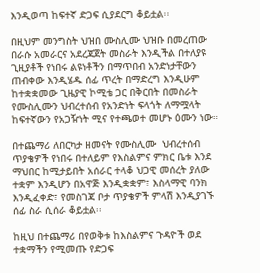እንዲወጣ ከፍተኛ ድጋፍ ሲያደርግ ቆይቷል፡፡

በዚህም መንግስት ህዝበ ሙስሊሙ ህዝቡ በመረጠው በራሱ አመራርና አደረጃጀት መስራት እንዲችል በተለያዩ ጊዚያቶች የነበሩ ልዩነቶችን በማጥበብ አንድነታቸውን ጠብቀው እንዲሄዱ ሰፊ ጥረት በማድረግ እንዲሁም ከተቋቋመው ጊዜያዊ ኮሚቴ ጋር በቅርበት በመስራት የሙስሊሙን ህብረተሰብ የአንድነት ፍላጎት ለማሟላት ከፍተኛውን የአጋዥነት ሚና የተጫወተ መሆኑ ዕሙን ነው።

በተጨማሪ ለበርካታ ዘመናት የሙስሊሙ  ህብረተሰብ ጥያቄዎች የነበሩ በተለይም የእስልምና ምክር ቤቱ እንደ ማህበር ከሚታይበት አሰራር ተላቆ ህጋዊ መሰረት ያለው ተቋም እንዲሆን በአዋጅ እንዲቋቋም፣ እስላማዊ ባንክ እንዲፈቀድ፣ የመስገጃ ቦታ ጥያቄዎች ምላሽ እንዲያገኙ ሰፊ ስራ ሲሰራ ቆይቷል፡፡

ከዚህ በተጨማሪ በየወቅቱ ከእስልምና ጉዳዮች ወደ ተቋማችን የሚመጡ የድጋፍ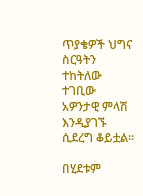ጥያቄዎች ህግና ስርዓትን ተከትለው ተገቢው አዎንታዊ ምላሽ እንዲያገኙ ሲደረግ ቆይቷል፡፡

በሂደቱም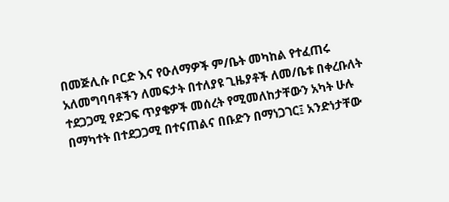በመጅሊሱ ቦርድ እና የዑለማዎች ም/ቤት መካከል የተፈጠሩ አለመግባባቶችን ለመፍታት በተለያዩ ጊዜያቶች ለመ/ቤቱ በቀረቡለት ተደጋጋሚ የድጋፍ ጥያቄዎች መሰረት የሚመለከታቸውን አካት ሁሉ በማካተት በተደጋጋሚ በተናጠልና በቡድን በማነጋገር፤ አንድነታቸው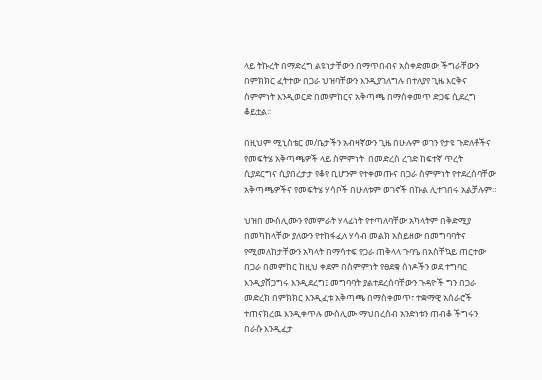ላይ ትኩረት በማድረግ ልዩነታቸውን በማጥበብና አስቀድመው ችግራቸውን በምክክር ፈትተው በጋራ ህዝባቸውን እንዲያገለግሉ በተለያየ ጊዜ እርቅና ስምምነት እንዲወርድ በመምከርና አቅጣጫ በማስቀመጥ ድጋፍ ሲደረግ ቆይቷል፡፡

በዚህም ሚኒስቴር መ/ቤታችን አብዛኛውን ጊዜ በሁሉም ወገን የታዩ ጉድለቶችና የመፍትሄ አቅጣጫዎች ላይ ስምምነት  በመድረስ ረገድ ከፍተኛ ጥረት ሲያደርግና ሲያበረታታ የቆየ ቢሆንም የተቀመጡና በጋራ ስምምነት የተደረሰባቸው አቅጣጫዎችና የመፍትሄ ሃሳቦች በሁለቱም ወገኖች በኩል ሊተገበሩ አልቻሉም።

ህዝበ ሙስሊሙን የመምራት ሃላፊነት የተጣለባቸው አካላትም በቅድሚያ በመካከላቸው ያለውን የተከፋፈለ ሃሳብ መልክ አስይዘው በመግባባትና የሚመለከታቸውን አካላት በማሳተፍ የጋራ ጠቅላላ ጉባዔ በአስቸኳይ ጠርተው በጋራ በመምከር ከዚህ ቀደም በስምምነት የፀደቁ ሰነዶችን ወደ ተግባር እንዲያሸጋግሩ እንዲደረግ፤ መግባባት ያልተደረሰባቸውን ጉዳዮች ግን በጋራ መድረክ በምክክር እንዲፈቱ አቅጣጫ በማስቀመጥ፣ ተቋማዊ አሰራሮች ተጠናክረዉ እንዲቀጥሉ ሙስሊሙ ማህበረሰብ አንድነቱን ጠብቆ ችግሩን በራሱ እንዲፈታ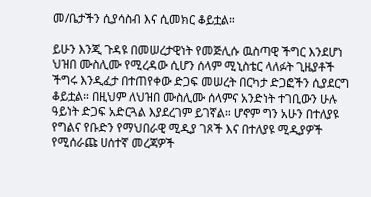መ/ቤታችን ሲያሳስብ እና ሲመክር ቆይቷል።

ይሁን እንጂ ጉዳዩ በመሠረታዊነት የመጅሊሱ ዉስጣዊ ችግር እንደሆነ ህዝበ ሙስሊሙ የሚረዳው ሲሆን ሰላም ሚኒስቴር ላለፉት ጊዜያቶች ችግሩ እንዲፈታ በተጠየቀው ድጋፍ መሠረት በርካታ ድጋፎችን ሲያደርግ ቆይቷል። በዚህም ለህዝበ ሙስሊሙ ሰላምና አንድነት ተገቢውን ሁሉ ዓይነት ድጋፍ አድርጓል እያደረገም ይገኛል። ሆኖም ግን አሁን በተለያዩ የግልና የቡድን የማህበራዊ ሚዲያ ገጾች እና በተለያዩ ሚዲያዎች የሚሰራጩ ሀሰተኛ መረጃዎች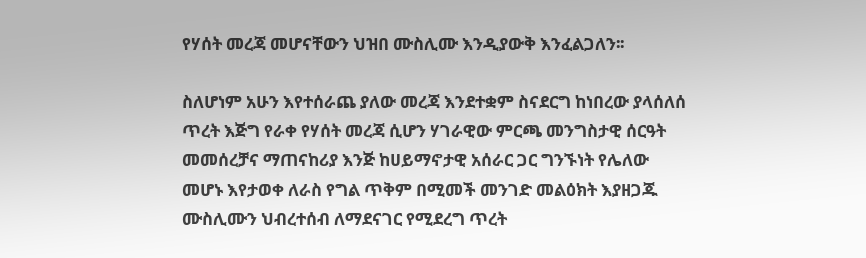የሃሰት መረጃ መሆናቸውን ህዝበ ሙስሊሙ እንዲያውቅ እንፈልጋለን፡፡

ስለሆነም አሁን እየተሰራጨ ያለው መረጃ እንደተቋም ስናደርግ ከነበረው ያላሰለሰ ጥረት እጅግ የራቀ የሃሰት መረጃ ሲሆን ሃገራዊው ምርጫ መንግስታዊ ሰርዓት መመሰረቻና ማጠናከሪያ እንጅ ከሀይማኖታዊ አሰራር ጋር ግንኙነት የሌለው መሆኑ እየታወቀ ለራስ የግል ጥቅም በሚመች መንገድ መልዕክት እያዘጋጁ ሙስሊሙን ህብረተሰብ ለማደናገር የሚደረግ ጥረት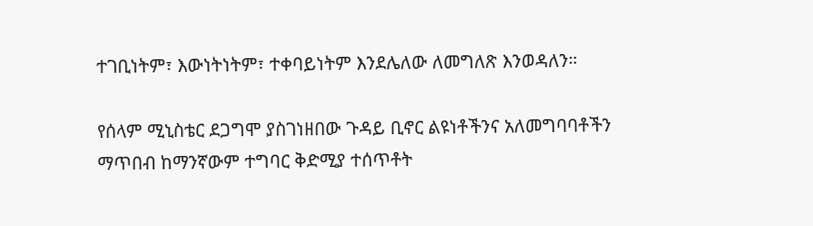ተገቢነትም፣ እውነትነትም፣ ተቀባይነትም እንደሌለው ለመግለጽ እንወዳለን።

የሰላም ሚኒስቴር ደጋግሞ ያስገነዘበው ጉዳይ ቢኖር ልዩነቶችንና አለመግባባቶችን ማጥበብ ከማንኛውም ተግባር ቅድሚያ ተሰጥቶት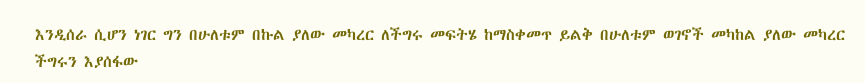እንዲሰራ ሲሆን ነገር ግን በሁለቱም በኩል ያለው መካረር ለችግሩ መፍትሄ ከማስቀመጥ ይልቅ በሁለቱም ወገኖች መካከል ያለው መካረር ችግሩን እያሰፋው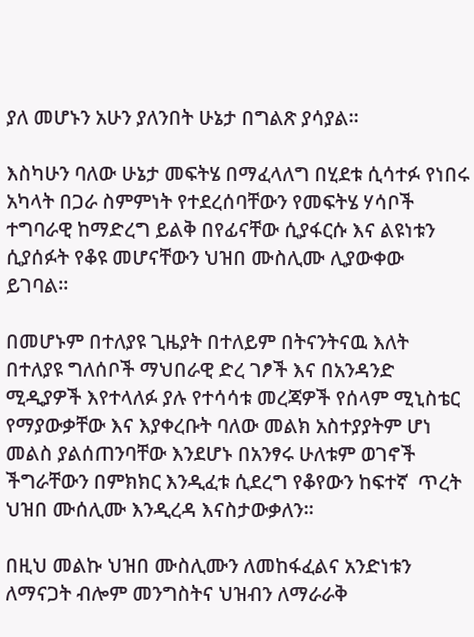ያለ መሆኑን አሁን ያለንበት ሁኔታ በግልጽ ያሳያል።

እስካሁን ባለው ሁኔታ መፍትሄ በማፈላለግ በሂደቱ ሲሳተፉ የነበሩ አካላት በጋራ ስምምነት የተደረሰባቸውን የመፍትሄ ሃሳቦች ተግባራዊ ከማድረግ ይልቅ በየፊናቸው ሲያፋርሱ እና ልዩነቱን ሲያሰፉት የቆዩ መሆናቸውን ህዝበ ሙስሊሙ ሊያውቀው ይገባል።

በመሆኑም በተለያዩ ጊዜያት በተለይም በትናንትናዉ እለት በተለያዩ ግለሰቦች ማህበራዊ ድረ ገፆች እና በአንዳንድ ሚዲያዎች እየተላለፉ ያሉ የተሳሳቱ መረጃዎች የሰላም ሚኒስቴር የማያውቃቸው እና እያቀረቡት ባለው መልክ አስተያያትም ሆነ መልስ ያልሰጠንባቸው እንደሆኑ በአንፃሩ ሁለቱም ወገኖች ችግራቸውን በምክክር እንዲፈቱ ሲደረግ የቆየውን ከፍተኛ  ጥረት ህዝበ ሙሰሊሙ እንዲረዳ እናስታውቃለን።

በዚህ መልኩ ህዝበ ሙስሊሙን ለመከፋፈልና አንድነቱን ለማናጋት ብሎም መንግስትና ህዝብን ለማራራቅ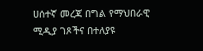ሀሰተኛ መረጃ በግል የማህበራዊ ሚዲያ ገጾችና በተለያዩ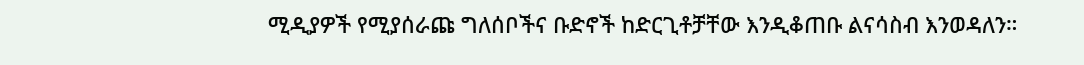ሚዲያዎች የሚያሰራጩ ግለሰቦችና ቡድኖች ከድርጊቶቻቸው እንዲቆጠቡ ልናሳስብ እንወዳለን።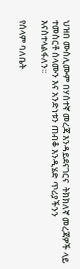ህዝበ ሙስሊሙም በሃሰተኛ መረጃ እንዳይደናገርና  ትክክለኛ መረጃዎች ላይ ተመስርቶ ሰላሙን እና አንድነቱን ጠብቆ እንዲሄድ ጥሪያችንን እናስተላልፋለን፡፡

የሰላም ባለቤት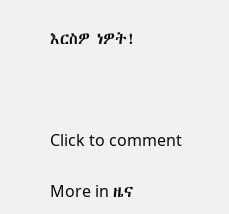እርስዎ ነዎት!



Click to comment

More in ዜና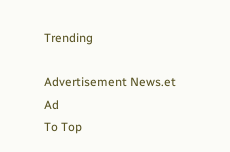Trending

Advertisement News.et Ad
To Top